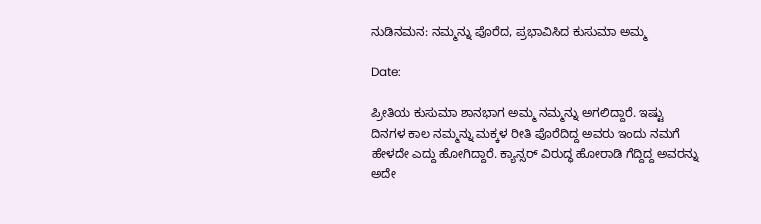ನುಡಿನಮನ: ನಮ್ಮನ್ನು ಪೊರೆದ, ಪ್ರಭಾವಿಸಿದ ಕುಸುಮಾ ಅಮ್ಮ

Date:

ಪ್ರೀತಿಯ ಕುಸುಮಾ ಶಾನಭಾಗ ಅಮ್ಮ ನಮ್ಮನ್ನು ಅಗಲಿದ್ದಾರೆ. ಇಷ್ಟು ದಿನಗಳ ಕಾಲ ನಮ್ಮನ್ನು ಮಕ್ಕಳ ರೀತಿ ಪೊರೆದಿದ್ದ ಅವರು ಇಂದು ನಮಗೆ ಹೇಳದೇ ಎದ್ದು ಹೋಗಿದ್ದಾರೆ. ಕ್ಯಾನ್ಸರ್ ವಿರುದ್ಧ ಹೋರಾಡಿ ಗೆದ್ದಿದ್ದ ಅವರನ್ನು ಅದೇ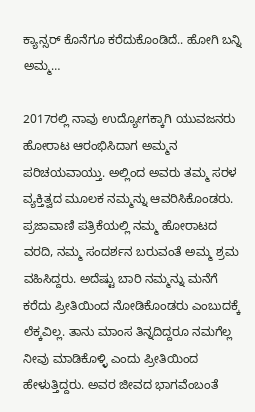ಕ್ಯಾನ್ಸರ್ ಕೊನೆಗೂ ಕರೆದುಕೊಂಡಿದೆ.. ಹೋಗಿ ಬನ್ನಿ ಅಮ್ಮ…

2017ರಲ್ಲಿ ನಾವು ಉದ್ಯೋಗಕ್ಕಾಗಿ ಯುವಜನರು ಹೋರಾಟ ಆರಂಭಿಸಿದಾಗ ಅಮ್ಮನ ಪರಿಚಯವಾಯ್ತು. ಅಲ್ಲಿಂದ ಅವರು ತಮ್ಮ ಸರಳ ವ್ಯಕ್ತಿತ್ವದ ಮೂಲಕ ನಮ್ಮನ್ನು ಆವರಿಸಿಕೊಂಡರು. ಪ್ರಜಾವಾಣಿ ಪತ್ರಿಕೆಯಲ್ಲಿ ನಮ್ಮ ಹೋರಾಟದ ವರದಿ, ನಮ್ಮ ಸಂದರ್ಶನ ಬರುವಂತೆ ಅಮ್ಮ ಶ್ರಮ ವಹಿಸಿದ್ದರು. ಅದೆಷ್ಟು ಬಾರಿ ನಮ್ಮನ್ನು ಮನೆಗೆ ಕರೆದು ಪ್ರೀತಿಯಿಂದ ನೋಡಿಕೊಂಡರು ಎಂಬುದಕ್ಕೆ ಲೆಕ್ಕವಿಲ್ಲ. ತಾನು ಮಾಂಸ ತಿನ್ನದಿದ್ದರೂ ನಮಗೆಲ್ಲ ನೀವು ಮಾಡಿಕೊಳ್ಳಿ ಎಂದು ಪ್ರೀತಿಯಿಂದ ಹೇಳುತ್ತಿದ್ದರು. ಅವರ ಜೀವದ ಭಾಗವೆಂಬಂತೆ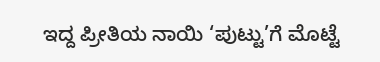ಇದ್ದ ಪ್ರೀತಿಯ ನಾಯಿ ‘ಪುಟ್ಟು’ಗೆ ಮೊಟ್ಟೆ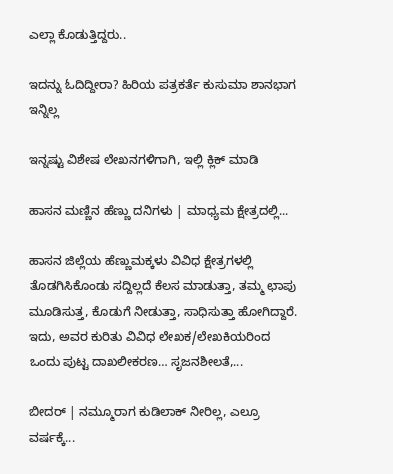ಎಲ್ಲಾ ಕೊಡುತ್ತಿದ್ದರು..

ಇದನ್ನು ಓದಿದ್ದೀರಾ? ಹಿರಿಯ ಪತ್ರಕರ್ತೆ ಕುಸುಮಾ ಶಾನಭಾಗ ಇನ್ನಿಲ್ಲ

ಇನ್ನಷ್ಟು ವಿಶೇಷ ಲೇಖನಗಳಿಗಾಗಿ, ಇಲ್ಲಿ ಕ್ಲಿಕ್ ಮಾಡಿ

ಹಾಸನ ಮಣ್ಣಿನ ಹೆಣ್ಣು ದನಿಗಳು | ಮಾಧ್ಯಮ ಕ್ಷೇತ್ರದಲ್ಲಿ...

ಹಾಸನ ಜಿಲ್ಲೆಯ ಹೆಣ್ಣುಮಕ್ಕಳು ವಿವಿಧ ಕ್ಷೇತ್ರಗಳಲ್ಲಿ ತೊಡಗಿಸಿಕೊಂಡು ಸದ್ದಿಲ್ಲದೆ ಕೆಲಸ ಮಾಡುತ್ತಾ, ತಮ್ಮ ಛಾಪು ಮೂಡಿಸುತ್ತ, ಕೊಡುಗೆ ನೀಡುತ್ತಾ, ಸಾಧಿಸುತ್ತಾ ಹೋಗಿದ್ದಾರೆ. ಇದು, ಅವರ ಕುರಿತು ವಿವಿಧ ಲೇಖಕ/ಲೇಖಕಿಯರಿಂದ ಒಂದು ಪುಟ್ಟ ದಾಖಲೀಕರಣ… ಸೃಜನಶೀಲತೆ,...

ಬೀದರ್ | ನಮ್ಮೂರಾಗ ಕುಡಿಲಾಕ್ ನೀರಿಲ್ಲ, ಎಲ್ರೂ ವರ್ಷಕ್ಕೆ...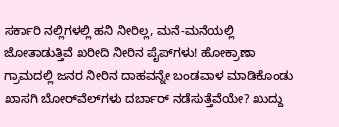ಸರ್ಕಾರಿ ನಲ್ಲಿಗಳಲ್ಲಿ ಹನಿ ನೀರಿಲ್ಲ, ಮನೆ-ಮನೆಯಲ್ಲಿ ಜೋತಾಡುತ್ತಿವೆ ಖರೀದಿ ನೀರಿನ ಪೈಪ್‌ಗಳು! ಹೋಕ್ರಾಣಾ ಗ್ರಾಮದಲ್ಲಿ ಜನರ ನೀರಿನ ದಾಹವನ್ನೇ ಬಂಡವಾಳ ಮಾಡಿಕೊಂಡು ಖಾಸಗಿ ಬೋರ್‌ವೆಲ್‌ಗಳು ದರ್ಬಾರ್‌ ನಡೆಸುತ್ತೆವೆಯೇ? ಖುದ್ದು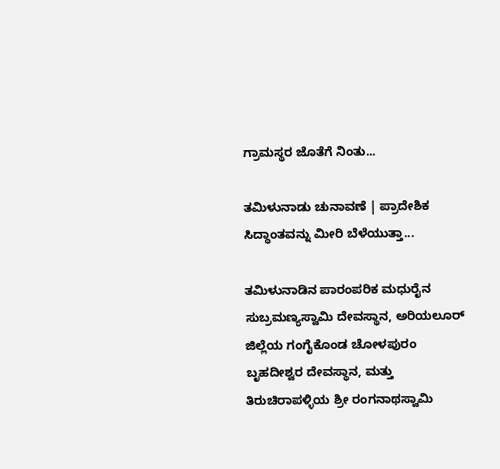ಗ್ರಾಮಸ್ಥರ ಜೊತೆಗೆ ನಿಂತು...

ತಮಿಳುನಾಡು ಚುನಾವಣೆ | ಪ್ರಾದೇಶಿಕ ಸಿದ್ಧಾಂತವನ್ನು ಮೀರಿ ಬೆಳೆಯುತ್ತಾ...

ತಮಿಳುನಾಡಿನ ಪಾರಂಪರಿಕ ಮಧುರೈನ ಸುಬ್ರಮಣ್ಯಸ್ವಾಮಿ ದೇವಸ್ಥಾನ, ಅರಿಯಲೂರ್ ಜಿಲ್ಲೆಯ ಗಂಗೈಕೊಂಡ ಚೋಳಪುರಂ ಬೃಹದೀಶ್ವರ ದೇವಸ್ಥಾನ, ಮತ್ತು ತಿರುಚಿರಾಪಳ್ಳಿಯ ಶ್ರೀ ರಂಗನಾಥಸ್ವಾಮಿ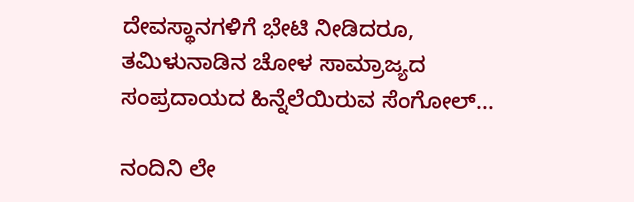ದೇವಸ್ಥಾನಗಳಿಗೆ ಭೇಟಿ ನೀಡಿದರೂ, ತಮಿಳುನಾಡಿನ ಚೋಳ ಸಾಮ್ರಾಜ್ಯದ ಸಂಪ್ರದಾಯದ ಹಿನ್ನೆಲೆಯಿರುವ ಸೆಂಗೋಲ್...

ನಂದಿನಿ ಲೇ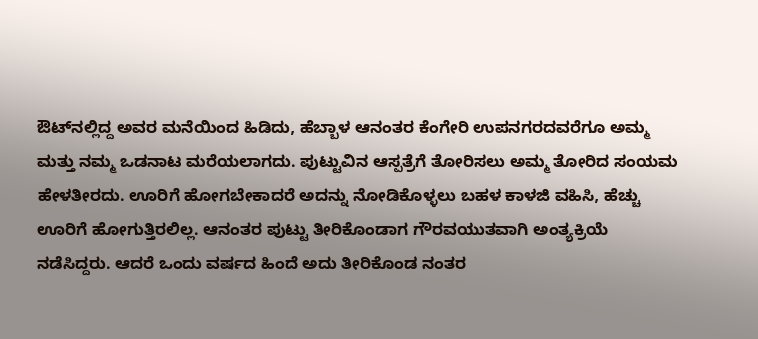ಔಟ್‌ನಲ್ಲಿದ್ದ ಅವರ ಮನೆಯಿಂದ ಹಿಡಿದು, ಹೆಬ್ಬಾಳ ಆನಂತರ ಕೆಂಗೇರಿ ಉಪನಗರದವರೆಗೂ ಅಮ್ಮ ಮತ್ತು ನಮ್ಮ ಒಡನಾಟ ಮರೆಯಲಾಗದು. ಪುಟ್ಟುವಿನ ಆಸ್ಪತ್ರೆಗೆ ತೋರಿಸಲು ಅಮ್ಮ ತೋರಿದ ಸಂಯಮ ಹೇಳತೀರದು. ಊರಿಗೆ ಹೋಗಬೇಕಾದರೆ ಅದನ್ನು ನೋಡಿಕೊಳ್ಳಲು ಬಹಳ ಕಾಳಜಿ ವಹಿಸಿ, ಹೆಚ್ಚು ಊರಿಗೆ ಹೋಗುತ್ತಿರಲಿಲ್ಲ. ಆನಂತರ ಪುಟ್ಟು ತೀರಿಕೊಂಡಾಗ ಗೌರವಯುತವಾಗಿ ಅಂತ್ಯಕ್ರಿಯೆ ನಡೆಸಿದ್ದರು. ಆದರೆ ಒಂದು ವರ್ಷದ ಹಿಂದೆ ಅದು ತೀರಿಕೊಂಡ ನಂತರ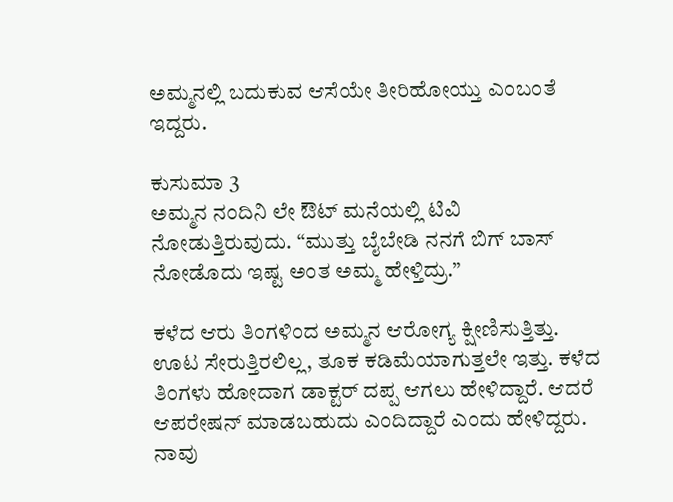ಅಮ್ಮನಲ್ಲಿ ಬದುಕುವ ಆಸೆಯೇ ತೀರಿಹೋಯ್ತು ಎಂಬಂತೆ ಇದ್ದರು.

ಕುಸುಮಾ 3
ಅಮ್ಮನ ನಂದಿನಿ ಲೇ ಔಟ್ ಮನೆಯಲ್ಲಿ ಟಿವಿ ನೋಡುತ್ತಿರುವುದು. “ಮುತ್ತು ಬೈಬೇಡಿ ನನಗೆ ಬಿಗ್ ಬಾಸ್ ನೋಡೊದು ಇಷ್ಟ ಅಂತ ಅಮ್ಮ ಹೇಳ್ತಿದ್ರು.”

ಕಳೆದ ಆರು ತಿಂಗಳಿಂದ ಅಮ್ಮನ ಆರೋಗ್ಯ ಕ್ಷೀಣಿಸುತ್ತಿತ್ತು. ಊಟ ಸೇರುತ್ತಿರಲಿಲ್ಲ, ತೂಕ ಕಡಿಮೆಯಾಗುತ್ತಲೇ ಇತ್ತು. ಕಳೆದ ತಿಂಗಳು ಹೋದಾಗ ಡಾಕ್ಟರ್ ದಪ್ಪ ಆಗಲು ಹೇಳಿದ್ದಾರೆ. ಆದರೆ ಆಪರೇಷನ್ ಮಾಡಬಹುದು ಎಂದಿದ್ದಾರೆ ಎಂದು ಹೇಳಿದ್ದರು. ನಾವು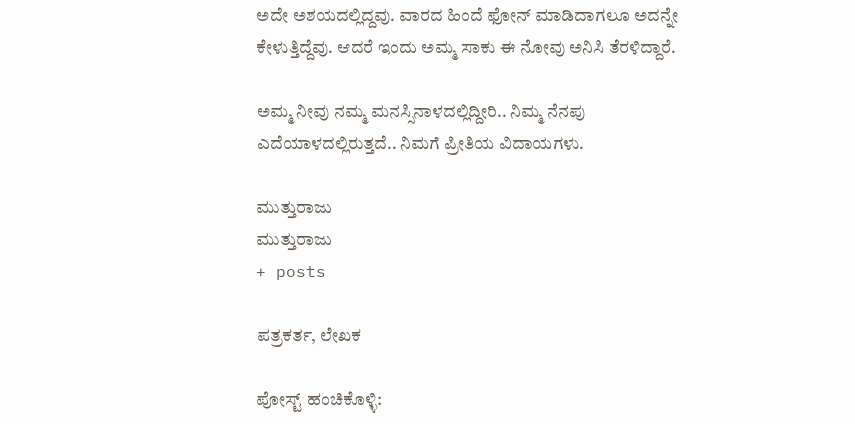ಅದೇ ಅಶಯದಲ್ಲಿದ್ದವು. ವಾರದ ಹಿಂದೆ ಫೋನ್ ಮಾಡಿದಾಗಲೂ ಅದನ್ನೇ ಕೇಳುತ್ತಿದ್ದೆವು. ಆದರೆ ಇಂದು ಅಮ್ಮ ಸಾಕು ಈ ನೋವು ಅನಿಸಿ ತೆರಳಿದ್ದಾರೆ.

ಅಮ್ಮ ನೀವು ನಮ್ಮ ಮನಸ್ಸಿನಾಳದಲ್ಲಿದ್ದೀರಿ.. ನಿಮ್ಮ ನೆನಪು ಎದೆಯಾಳದಲ್ಲಿರುತ್ತದೆ.. ನಿಮಗೆ ಪ್ರೀತಿಯ ವಿದಾಯಗಳು.

ಮುತ್ತುರಾಜು
ಮುತ್ತುರಾಜು
+ posts

ಪತ್ರಕರ್ತ, ಲೇಖಕ

ಪೋಸ್ಟ್ ಹಂಚಿಕೊಳ್ಳಿ: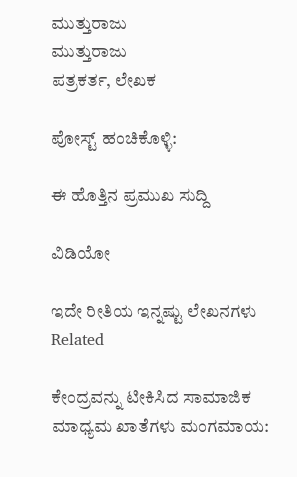ಮುತ್ತುರಾಜು
ಮುತ್ತುರಾಜು
ಪತ್ರಕರ್ತ, ಲೇಖಕ

ಪೋಸ್ಟ್ ಹಂಚಿಕೊಳ್ಳಿ:

ಈ ಹೊತ್ತಿನ ಪ್ರಮುಖ ಸುದ್ದಿ

ವಿಡಿಯೋ

ಇದೇ ರೀತಿಯ ಇನ್ನಷ್ಟು ಲೇಖನಗಳು
Related

ಕೇಂದ್ರವನ್ನು ಟೀಕಿಸಿದ ಸಾಮಾಜಿಕ ಮಾಧ್ಯಮ ಖಾತೆಗಳು ಮಂಗಮಾಯ: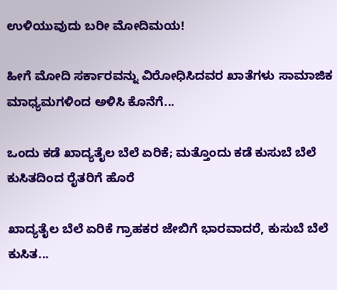ಉಳಿಯುವುದು ಬರೀ ಮೋದಿಮಯ!

ಹೀಗೆ ಮೋದಿ ಸರ್ಕಾರವನ್ನು ವಿರೋಧಿಸಿದವರ ಖಾತೆಗಳು ಸಾಮಾಜಿಕ ಮಾಧ್ಯಮಗಳಿಂದ ಅಳಿಸಿ ಕೊನೆಗೆ...

ಒಂದು ಕಡೆ ಖಾದ್ಯತೈಲ ಬೆಲೆ ಏರಿಕೆ; ಮತ್ತೊಂದು ಕಡೆ ಕುಸುಬೆ ಬೆಲೆ ಕುಸಿತದಿಂದ ರೈತರಿಗೆ ಹೊರೆ

ಖಾದ್ಯತೈಲ ಬೆಲೆ ಏರಿಕೆ ಗ್ರಾಹಕರ ಜೇಬಿಗೆ ಭಾರವಾದರೆ, ಕುಸುಬೆ ಬೆಲೆ ಕುಸಿತ...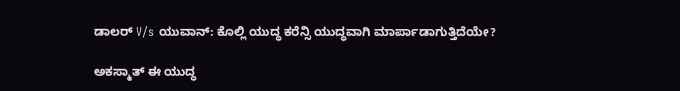ಡಾಲರ್ V/s ಯುವಾನ್: ಕೊಲ್ಲಿ ಯುದ್ಧ ಕರೆನ್ಸಿ ಯುದ್ಧವಾಗಿ ಮಾರ್ಪಾಡಾಗುತ್ತಿದೆಯೇ?

ಅಕಸ್ಮಾತ್ ಈ ಯುದ್ಧ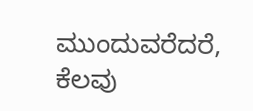ಮುಂದುವರೆದರೆ, ಕೆಲವು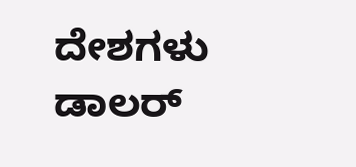ದೇಶಗಳು ಡಾಲರ್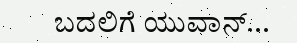ಬದಲಿಗೆ ಯುವಾನ್...